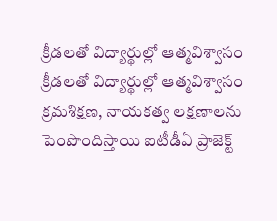క్రీడలతో విద్యార్థుల్లో ఆత్మవిశ్వాసం
క్రీడలతో విద్యార్థుల్లో ఆత్మవిశ్వాసం క్రమశిక్షణ, నాయకత్వ లక్షణాలను పెంపొందిస్తాయి ఐటీడీఏ ప్రాజెక్ట్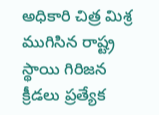అధికారి చిత్ర మిశ్ర ముగిసిన రాష్ట్ర స్థాయి గిరిజన క్రీడలు ప్రత్యేక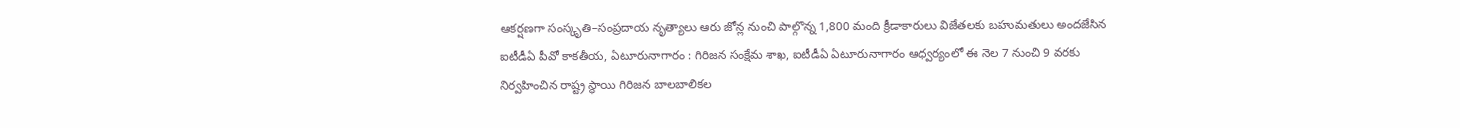ఆకర్షణగా సంస్కృతి–సంప్రదాయ నృత్యాలు ఆరు జోన్ల నుంచి పాల్గొన్న 1,800 మంది క్రీడాకారులు విజేతలకు బహుమతులు అందజేసిన ఐటీడీఏ పీవో కాకతీయ, ఏటూరునాగారం : గిరిజన సంక్షేమ శాఖ, ఐటీడీఏ ఏటూరునాగారం ఆధ్వర్యంలో ఈ నెల 7 నుంచి 9 వరకు నిర్వహించిన రాష్ట్ర స్థాయి గిరిజన బాలబాలికల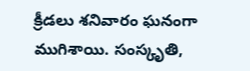క్రీడలు శనివారం ఘనంగా ముగిశాయి. సంస్కృతి,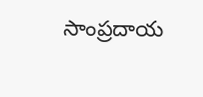సాంప్రదాయ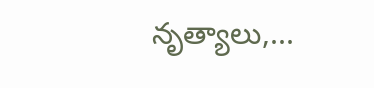నృత్యాలు,...